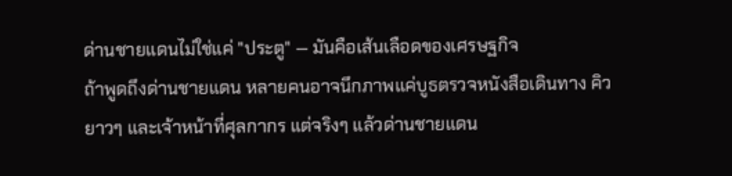ด่านชายแดนไม่ใช่แค่ "ประตู" — มันคือเส้นเลือดของเศรษฐกิจ
ถ้าพูดถึงด่านชายแดน หลายคนอาจนึกภาพแค่บูธตรวจหนังสือเดินทาง คิวยาวๆ และเจ้าหน้าที่ศุลกากร แต่จริงๆ แล้วด่านชายแดน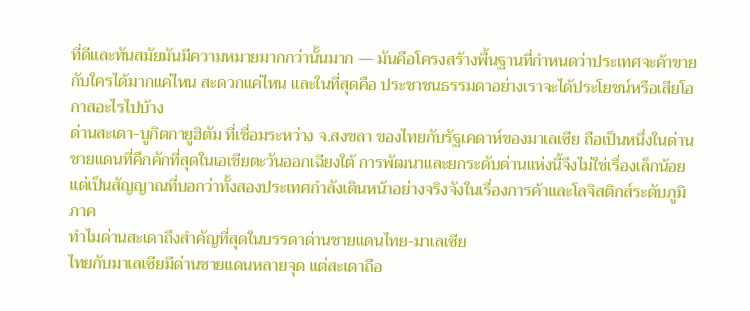ที่ดีและทันสมัยมันมีความหมายมากกว่านั้นมาก — มันคือโครงสร้างพื้นฐานที่กำหนดว่าประเทศจะค้าขายกับใครได้มากแค่ไหน สะดวกแค่ไหน และในที่สุดคือ ประชาชนธรรมดาอย่างเราจะได้ประโยชน์หรือเสียโอกาสอะไรไปบ้าง
ด่านสะเดา-บูกิตกายูฮิตัม ที่เชื่อมระหว่าง จ.สงขลา ของไทยกับรัฐเคดาห์ของมาเลเซีย ถือเป็นหนึ่งในด่านชายแดนที่คึกคักที่สุดในเอเชียตะวันออกเฉียงใต้ การพัฒนาและยกระดับด่านแห่งนี้จึงไม่ใช่เรื่องเล็กน้อย แต่เป็นสัญญาณที่บอกว่าทั้งสองประเทศกำลังเดินหน้าอย่างจริงจังในเรื่องการค้าและโลจิสติกส์ระดับภูมิภาค
ทำไมด่านสะเดาถึงสำคัญที่สุดในบรรดาด่านชายแดนไทย-มาเลเซีย
ไทยกับมาเลเซียมีด่านชายแดนหลายจุด แต่สะเดาถือ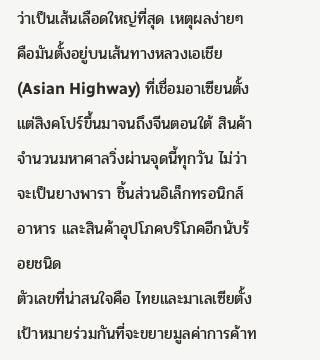ว่าเป็นเส้นเลือดใหญ่ที่สุด เหตุผลง่ายๆ คือมันตั้งอยู่บนเส้นทางหลวงเอเชีย (Asian Highway) ที่เชื่อมอาเซียนตั้งแต่สิงคโปร์ขึ้นมาจนถึงจีนตอนใต้ สินค้าจำนวนมหาศาลวิ่งผ่านจุดนี้ทุกวัน ไม่ว่าจะเป็นยางพารา ชิ้นส่วนอิเล็กทรอนิกส์ อาหาร และสินค้าอุปโภคบริโภคอีกนับร้อยชนิด
ตัวเลขที่น่าสนใจคือ ไทยและมาเลเซียตั้งเป้าหมายร่วมกันที่จะขยายมูลค่าการค้าท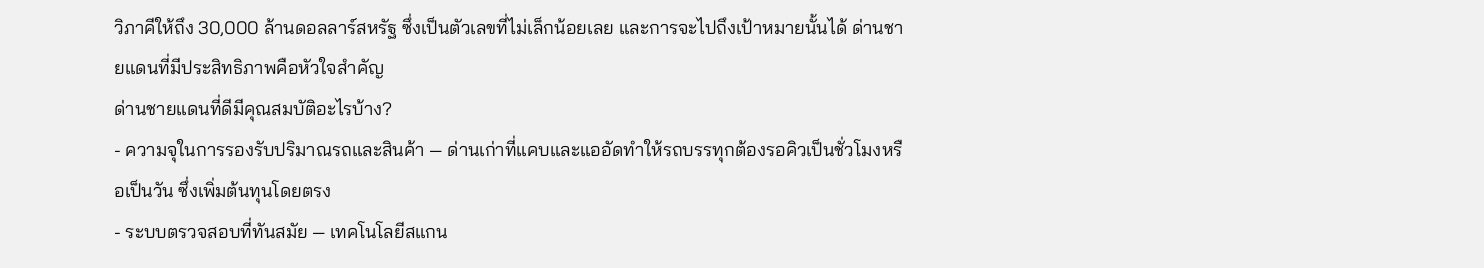วิภาคีให้ถึง 30,000 ล้านดอลลาร์สหรัฐ ซึ่งเป็นตัวเลขที่ไม่เล็กน้อยเลย และการจะไปถึงเป้าหมายนั้นได้ ด่านชายแดนที่มีประสิทธิภาพคือหัวใจสำคัญ
ด่านชายแดนที่ดีมีคุณสมบัติอะไรบ้าง?
- ความจุในการรองรับปริมาณรถและสินค้า — ด่านเก่าที่แคบและแออัดทำให้รถบรรทุกต้องรอคิวเป็นชั่วโมงหรือเป็นวัน ซึ่งเพิ่มต้นทุนโดยตรง
- ระบบตรวจสอบที่ทันสมัย — เทคโนโลยีสแกน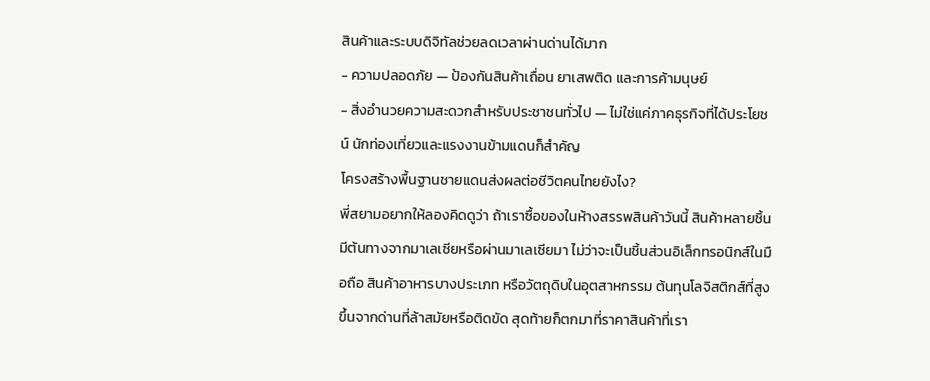สินค้าและระบบดิจิทัลช่วยลดเวลาผ่านด่านได้มาก
- ความปลอดภัย — ป้องกันสินค้าเถื่อน ยาเสพติด และการค้ามนุษย์
- สิ่งอำนวยความสะดวกสำหรับประชาชนทั่วไป — ไม่ใช่แค่ภาคธุรกิจที่ได้ประโยชน์ นักท่องเที่ยวและแรงงานข้ามแดนก็สำคัญ
โครงสร้างพื้นฐานชายแดนส่งผลต่อชีวิตคนไทยยังไง?
พี่สยามอยากให้ลองคิดดูว่า ถ้าเราซื้อของในห้างสรรพสินค้าวันนี้ สินค้าหลายชิ้นมีต้นทางจากมาเลเซียหรือผ่านมาเลเซียมา ไม่ว่าจะเป็นชิ้นส่วนอิเล็กทรอนิกส์ในมือถือ สินค้าอาหารบางประเภท หรือวัตถุดิบในอุตสาหกรรม ต้นทุนโลจิสติกส์ที่สูงขึ้นจากด่านที่ล้าสมัยหรือติดขัด สุดท้ายก็ตกมาที่ราคาสินค้าที่เรา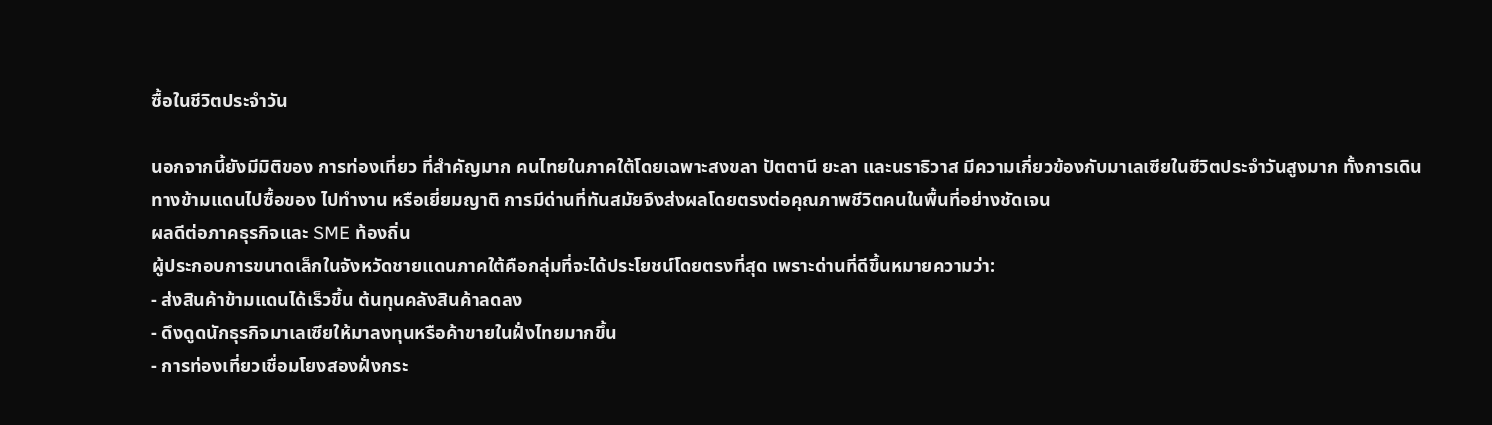ซื้อในชีวิตประจำวัน

นอกจากนี้ยังมีมิติของ การท่องเที่ยว ที่สำคัญมาก คนไทยในภาคใต้โดยเฉพาะสงขลา ปัตตานี ยะลา และนราธิวาส มีความเกี่ยวข้องกับมาเลเซียในชีวิตประจำวันสูงมาก ทั้งการเดินทางข้ามแดนไปซื้อของ ไปทำงาน หรือเยี่ยมญาติ การมีด่านที่ทันสมัยจึงส่งผลโดยตรงต่อคุณภาพชีวิตคนในพื้นที่อย่างชัดเจน
ผลดีต่อภาคธุรกิจและ SME ท้องถิ่น
ผู้ประกอบการขนาดเล็กในจังหวัดชายแดนภาคใต้คือกลุ่มที่จะได้ประโยชน์โดยตรงที่สุด เพราะด่านที่ดีขึ้นหมายความว่า:
- ส่งสินค้าข้ามแดนได้เร็วขึ้น ต้นทุนคลังสินค้าลดลง
- ดึงดูดนักธุรกิจมาเลเซียให้มาลงทุนหรือค้าขายในฝั่งไทยมากขึ้น
- การท่องเที่ยวเชื่อมโยงสองฝั่งกระ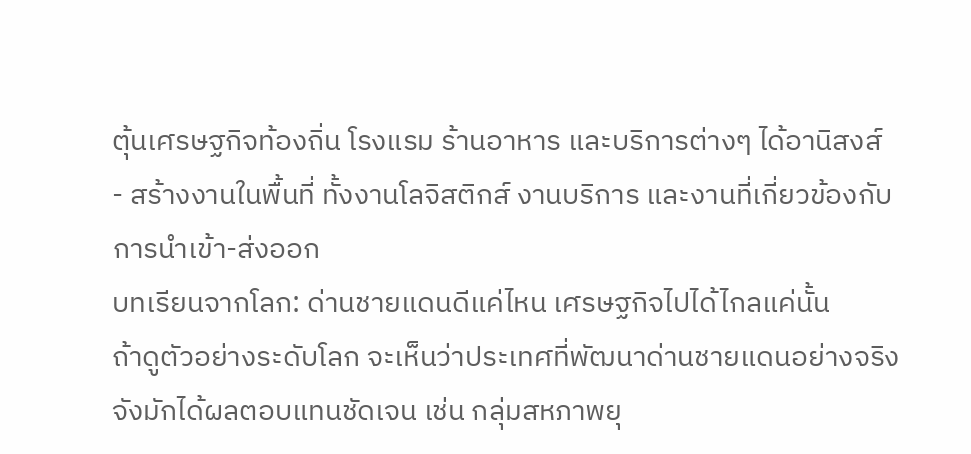ตุ้นเศรษฐกิจท้องถิ่น โรงแรม ร้านอาหาร และบริการต่างๆ ได้อานิสงส์
- สร้างงานในพื้นที่ ทั้งงานโลจิสติกส์ งานบริการ และงานที่เกี่ยวข้องกับการนำเข้า-ส่งออก
บทเรียนจากโลก: ด่านชายแดนดีแค่ไหน เศรษฐกิจไปได้ไกลแค่นั้น
ถ้าดูตัวอย่างระดับโลก จะเห็นว่าประเทศที่พัฒนาด่านชายแดนอย่างจริงจังมักได้ผลตอบแทนชัดเจน เช่น กลุ่มสหภาพยุ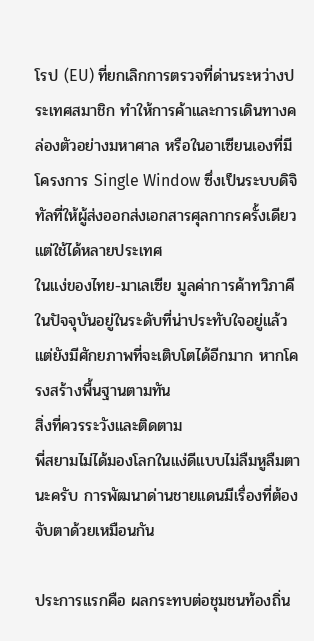โรป (EU) ที่ยกเลิกการตรวจที่ด่านระหว่างประเทศสมาชิก ทำให้การค้าและการเดินทางคล่องตัวอย่างมหาศาล หรือในอาเซียนเองที่มีโครงการ Single Window ซึ่งเป็นระบบดิจิทัลที่ให้ผู้ส่งออกส่งเอกสารศุลกากรครั้งเดียวแต่ใช้ได้หลายประเทศ
ในแง่ของไทย-มาเลเซีย มูลค่าการค้าทวิภาคีในปัจจุบันอยู่ในระดับที่น่าประทับใจอยู่แล้ว แต่ยังมีศักยภาพที่จะเติบโตได้อีกมาก หากโครงสร้างพื้นฐานตามทัน
สิ่งที่ควรระวังและติดตาม
พี่สยามไม่ได้มองโลกในแง่ดีแบบไม่ลืมหูลืมตานะครับ การพัฒนาด่านชายแดนมีเรื่องที่ต้องจับตาด้วยเหมือนกัน

ประการแรกคือ ผลกระทบต่อชุมชนท้องถิ่น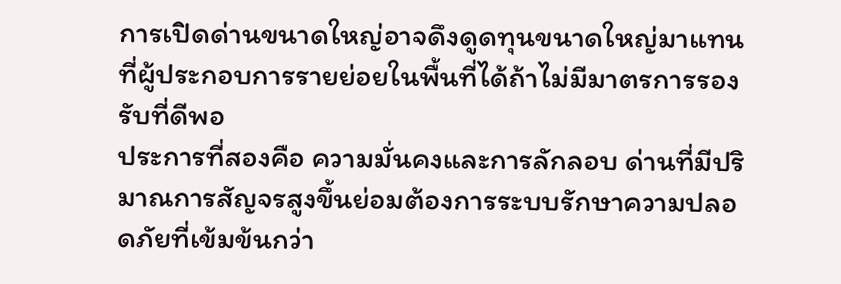การเปิดด่านขนาดใหญ่อาจดึงดูดทุนขนาดใหญ่มาแทนที่ผู้ประกอบการรายย่อยในพื้นที่ได้ถ้าไม่มีมาตรการรองรับที่ดีพอ
ประการที่สองคือ ความมั่นคงและการลักลอบ ด่านที่มีปริมาณการสัญจรสูงขึ้นย่อมต้องการระบบรักษาความปลอดภัยที่เข้มข้นกว่า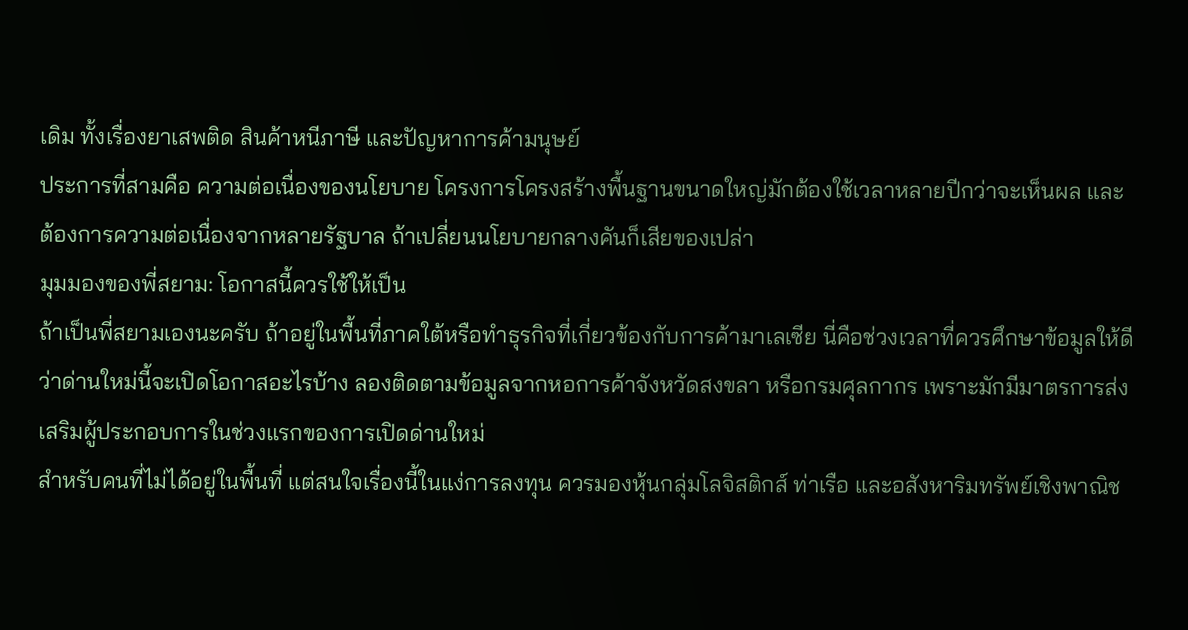เดิม ทั้งเรื่องยาเสพติด สินค้าหนีภาษี และปัญหาการค้ามนุษย์
ประการที่สามคือ ความต่อเนื่องของนโยบาย โครงการโครงสร้างพื้นฐานขนาดใหญ่มักต้องใช้เวลาหลายปีกว่าจะเห็นผล และต้องการความต่อเนื่องจากหลายรัฐบาล ถ้าเปลี่ยนนโยบายกลางคันก็เสียของเปล่า
มุมมองของพี่สยาม: โอกาสนี้ควรใช้ให้เป็น
ถ้าเป็นพี่สยามเองนะครับ ถ้าอยู่ในพื้นที่ภาคใต้หรือทำธุรกิจที่เกี่ยวข้องกับการค้ามาเลเซีย นี่คือช่วงเวลาที่ควรศึกษาข้อมูลให้ดี ว่าด่านใหม่นี้จะเปิดโอกาสอะไรบ้าง ลองติดตามข้อมูลจากหอการค้าจังหวัดสงขลา หรือกรมศุลกากร เพราะมักมีมาตรการส่งเสริมผู้ประกอบการในช่วงแรกของการเปิดด่านใหม่
สำหรับคนที่ไม่ได้อยู่ในพื้นที่ แต่สนใจเรื่องนี้ในแง่การลงทุน ควรมองหุ้นกลุ่มโลจิสติกส์ ท่าเรือ และอสังหาริมทรัพย์เชิงพาณิช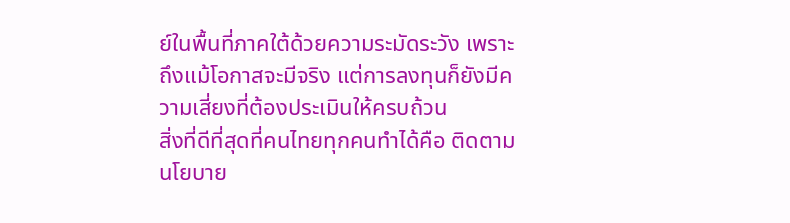ย์ในพื้นที่ภาคใต้ด้วยความระมัดระวัง เพราะถึงแม้โอกาสจะมีจริง แต่การลงทุนก็ยังมีความเสี่ยงที่ต้องประเมินให้ครบถ้วน
สิ่งที่ดีที่สุดที่คนไทยทุกคนทำได้คือ ติดตามนโยบาย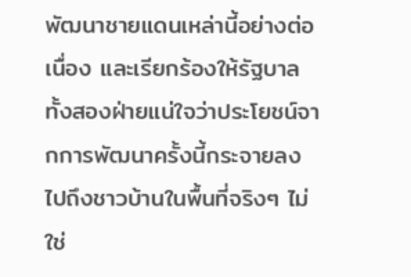พัฒนาชายแดนเหล่านี้อย่างต่อเนื่อง และเรียกร้องให้รัฐบาลทั้งสองฝ่ายแน่ใจว่าประโยชน์จากการพัฒนาครั้งนี้กระจายลงไปถึงชาวบ้านในพื้นที่จริงๆ ไม่ใช่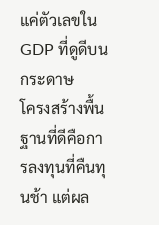แค่ตัวเลขใน GDP ที่ดูดีบนกระดาษ
โครงสร้างพื้นฐานที่ดีคือการลงทุนที่คืนทุนช้า แต่ผล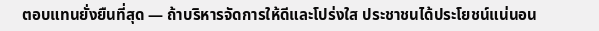ตอบแทนยั่งยืนที่สุด — ถ้าบริหารจัดการให้ดีและโปร่งใส ประชาชนได้ประโยชน์แน่นอน